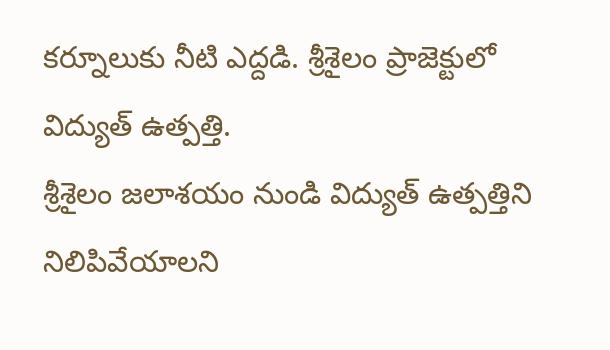కర్నూలుకు నీటి ఎద్దడి. శ్రీశైలం ప్రాజెక్టులో విద్యుత్ ఉత్పత్తి.
శ్రీశైలం జలాశయం నుండి విద్యుత్ ఉత్పత్తిని నిలిపివేయాలని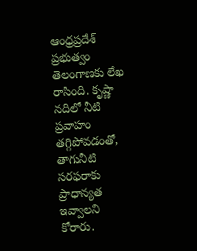ఆంధ్రప్రదేశ్ ప్రభుత్వం తెలంగాణకు లేఖ రాసింది. కృష్ణా నదిలో నీటి ప్రవాహం తగ్గిపోవడంతో, తాగునీటి సరఫరాకు ప్రాధాన్యత ఇవ్వాలని కోరారు.